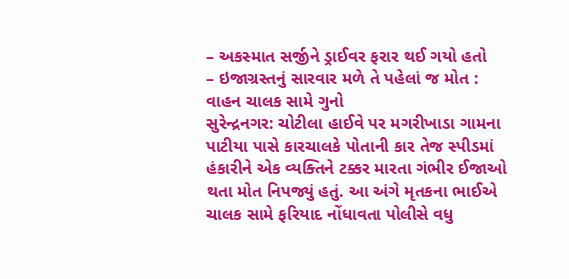– અકસ્માત સર્જીને ડ્રાઈવર ફરાર થઈ ગયો હતો
– ઇજાગ્રસ્તનું સારવાર મળે તે પહેલાં જ મોત : વાહન ચાલક સામે ગુનો
સુરેન્દ્રનગર: ચોટીલા હાઈવે પર મગરીખાડા ગામના પાટીયા પાસે કારચાલકે પોતાની કાર તેજ સ્પીડમાં હંકારીને એક વ્યક્તિને ટક્કર મારતા ગંભીર ઈજાઓ થતા મોત નિપજ્યું હતું. આ અંગે મૃતકના ભાઈએ ચાલક સામે ફરિયાદ નોંધાવતા પોલીસે વધુ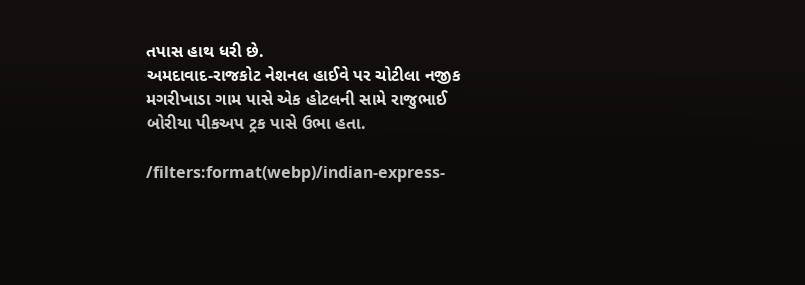તપાસ હાથ ધરી છે.
અમદાવાદ-રાજકોટ નેશનલ હાઈવે પર ચોટીલા નજીક મગરીખાડા ગામ પાસે એક હોટલની સામે રાજુભાઈ બોરીયા પીકઅપ ટ્રક પાસે ઉભા હતા.

/filters:format(webp)/indian-express-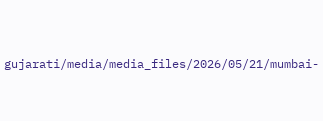gujarati/media/media_files/2026/05/21/mumbai-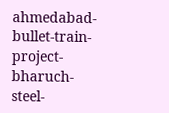ahmedabad-bullet-train-project-bharuch-steel-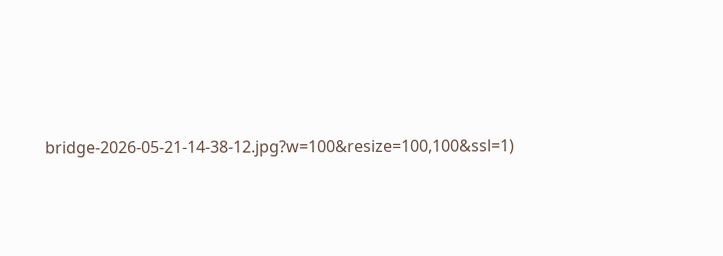bridge-2026-05-21-14-38-12.jpg?w=100&resize=100,100&ssl=1)